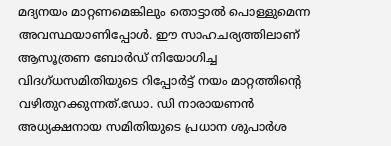മദ്യനയം മാറ്റണമെങ്കിലും തൊട്ടാല്‍ പൊള്ളുമെന്ന അവസ്ഥയാണിപ്പോള്‍. ഈ സാഹചര്യത്തിലാണ് ആസൂത്രണ ബോര്‍ഡ് നിയോഗിച്ച വിദഗ്ധസമിതിയുടെ റിപ്പോര്‍ട്ട് നയം മാറ്റത്തിന്റെ വഴിതുറക്കുന്നത്.ഡോ. ഡി നാരായണന്‍ അധ്യക്ഷനായ സമിതിയുടെ പ്രധാന ശുപാര്‍ശ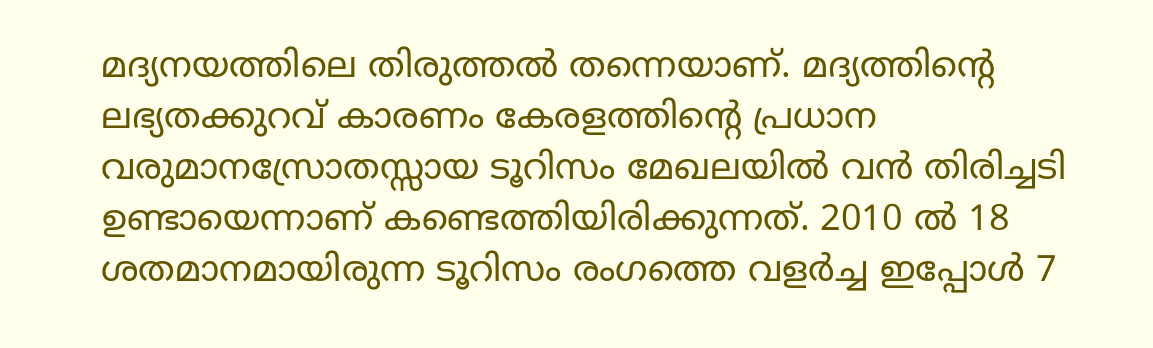മദ്യനയത്തിലെ തിരുത്തല്‍ തന്നെയാണ്. മദ്യത്തിന്റെ ലഭ്യതക്കുറവ് കാരണം കേരളത്തിന്റെ പ്രധാന വരുമാനസ്രോതസ്സായ ടൂറിസം മേഖലയില്‍ വന്‍ തിരിച്ചടി ഉണ്ടായെന്നാണ് കണ്ടെത്തിയിരിക്കുന്നത്. 2010 ല്‍ 18 ശതമാനമായിരുന്ന ടൂറിസം രംഗത്തെ വളര്‍ച്ച ഇപ്പോള്‍ 7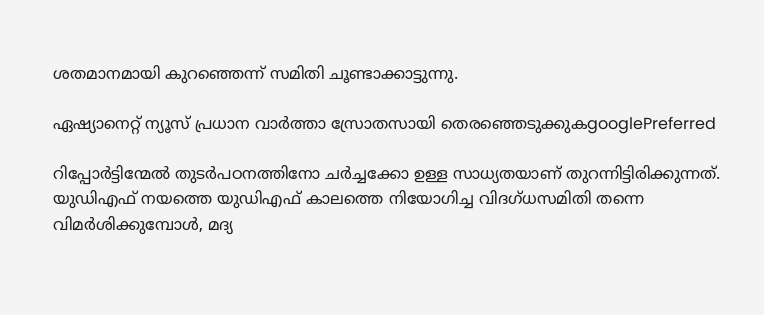ശതമാനമായി കുറഞ്ഞെന്ന് സമിതി ചൂണ്ടാക്കാട്ടുന്നു.

ഏഷ്യാനെറ്റ് ന്യൂസ് പ്രധാന വാർത്താ സ്രോതസായി തെരഞ്ഞെടുക്കുകgooglePreferred

റിപ്പോര്‍ട്ടിന്മേല്‍ തുടര്‍പഠനത്തിനോ ചര്‍ച്ചക്കോ ഉള്ള സാധ്യതയാണ് തുറന്നിട്ടിരിക്കുന്നത്. യുഡിഎഫ് നയത്തെ യുഡിഎഫ് കാലത്തെ നിയോഗിച്ച വിദഗ്ധസമിതി തന്നെ വിമര്‍ശിക്കുമ്പോള്‍, മദ്യ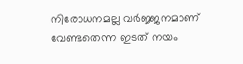നിരോധനമല്ല വര്‍ജ്ജനമാണ് വേണ്ടതെന്ന ഇടത് നയം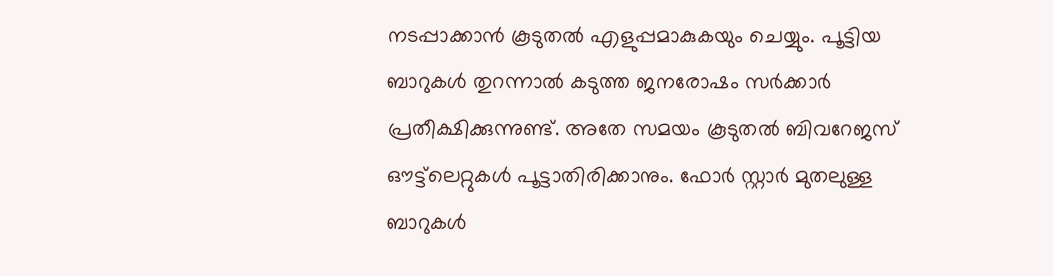നടപ്പാക്കാന്‍ കൂടുതല്‍ എളുപ്പമാകുകയും ചെയ്യും. പൂ‍ട്ടിയ ബാറുകള്‍ തുറന്നാല്‍ കടുത്ത ജനരോഷം സര്‍ക്കാര്‍ പ്രതീക്ഷിക്കുന്നുണ്ട്. അതേ സമയം കൂടുതല്‍ ബിവറേജസ് ഔട്ട്‍ലെറ്റുകള്‍ പൂട്ടാതിരിക്കാനും. ഫോര്‍ സ്റ്റാര്‍ മുതലുള്ള ബാറുകള്‍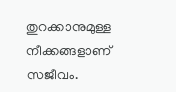തുറക്കാനുമുള്ള നീക്കങ്ങളാണ് സജീവം.